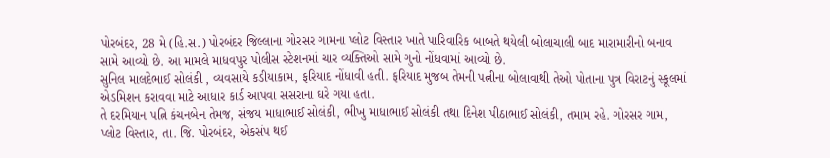પોરબંદર, 28 મે (હિ.સ.) પોરબંદર જિલ્લાના ગોરસર ગામના પ્લોટ વિસ્તાર ખાતે પારિવારિક બાબતે થયેલી બોલાચાલી બાદ મારામારીનો બનાવ સામે આવ્યો છે. આ મામલે માધવપુર પોલીસ સ્ટેશનમાં ચાર વ્યક્તિઓ સામે ગુનો નોંધવામાં આવ્યો છે.
સુનિલ માલદેભાઈ સોલંકી , વ્યવસાયે કડીયાકામ, ફરિયાદ નોંધાવી હતી. ફરિયાદ મુજબ તેમની પત્નીના બોલાવાથી તેઓ પોતાના પુત્ર વિરાટનું સ્કૂલમાં એડમિશન કરાવવા માટે આધાર કાર્ડ આપવા સસરાના ઘરે ગયા હતા.
તે દરમિયાન પત્નિ કંચનબેન તેમજ, સંજય માધાભાઈ સોલંકી, ભીખુ માધાભાઈ સોલંકી તથા દિનેશ પીઠાભાઈ સોલંકી, તમામ રહે. ગોરસર ગામ, પ્લોટ વિસ્તાર, તા. જિ. પોરબંદર, એકસંપ થઈ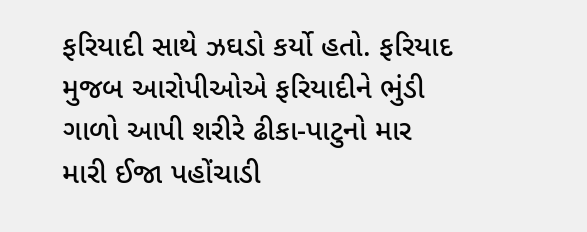ફરિયાદી સાથે ઝઘડો કર્યો હતો. ફરિયાદ મુજબ આરોપીઓએ ફરિયાદીને ભુંડી ગાળો આપી શરીરે ઢીકા-પાટુનો માર મારી ઈજા પહોંચાડી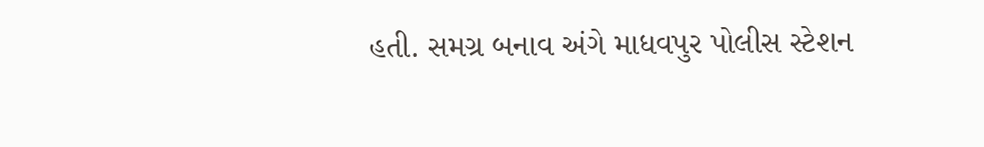હતી. સમગ્ર બનાવ અંગે માધવપુર પોલીસ સ્ટેશન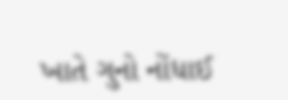ખાતે ગુનો નોંધાઈ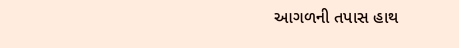આગળની તપાસ હાથ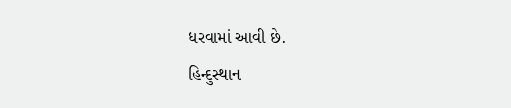ધરવામાં આવી છે.
હિન્દુસ્થાન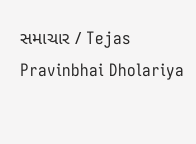સમાચાર / Tejas Pravinbhai Dholariya